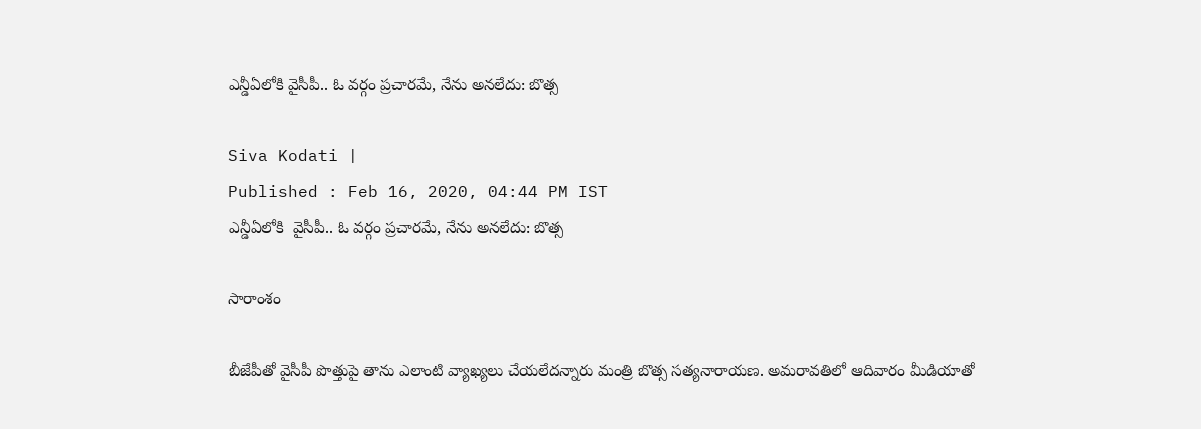ఎన్డీఏలోకి వైసీపీ.. ఓ వర్గం ప్రచారమే, నేను అనలేదు: బొత్స

Siva Kodati |
Published : Feb 16, 2020, 04:44 PM IST
ఎన్డీఏలోకి  వైసీపీ.. ఓ వర్గం ప్రచారమే, నేను అనలేదు: బొత్స

సారాంశం

బీజేపీతో వైసీపీ పొత్తుపై తాను ఎలాంటి వ్యాఖ్యలు చేయలేదన్నారు మంత్రి బొత్స సత్యనారాయణ. అమరావతిలో ఆదివారం మీడియాతో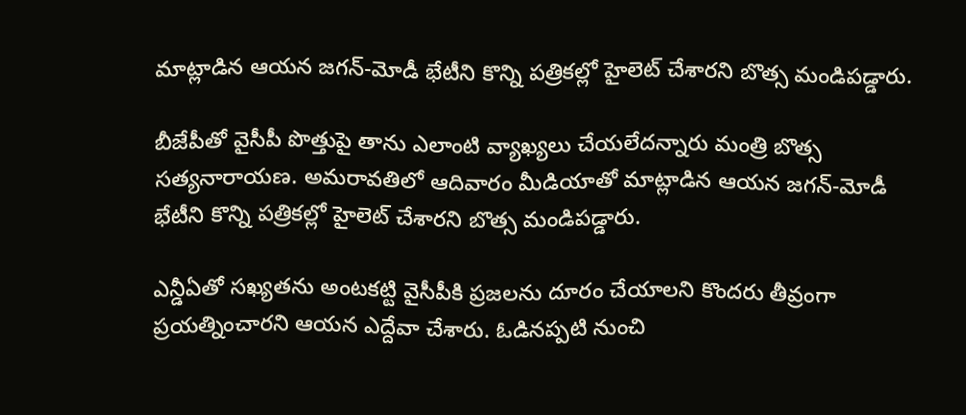మాట్లాడిన ఆయన జగన్-మోడీ భేటీని కొన్ని పత్రికల్లో హైలెట్ చేశారని బొత్స మండిపడ్డారు.

బీజేపీతో వైసీపీ పొత్తుపై తాను ఎలాంటి వ్యాఖ్యలు చేయలేదన్నారు మంత్రి బొత్స సత్యనారాయణ. అమరావతిలో ఆదివారం మీడియాతో మాట్లాడిన ఆయన జగన్-మోడీ భేటీని కొన్ని పత్రికల్లో హైలెట్ చేశారని బొత్స మండిపడ్డారు.

ఎన్డీఏతో సఖ్యతను అంటకట్టి వైసీపీకి ప్రజలను దూరం చేయాలని కొందరు తీవ్రంగా ప్రయత్నించారని ఆయన ఎద్దేవా చేశారు. ఓడినప్పటి నుంచి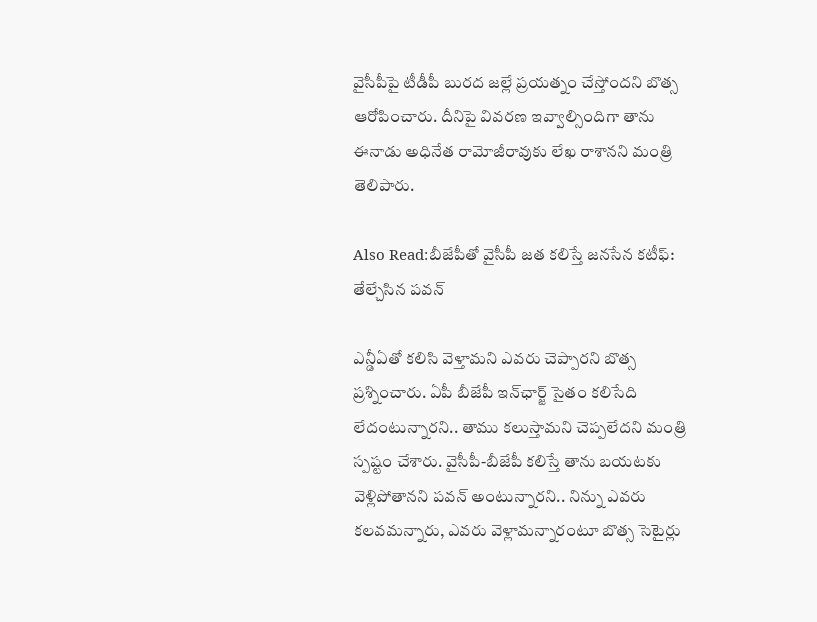వైసీపీపై టీడీపీ బురద జల్లే ప్రయత్నం చేస్తోందని బొత్స ఆరోపించారు. దీనిపై వివరణ ఇవ్వాల్సిందిగా తాను ఈనాడు అధినేత రామోజీరావుకు లేఖ రాశానని మంత్రి తెలిపారు.

Also Read:బీజేపీతో వైసీపీ జత కలిస్తే జనసేన కటీఫ్: తేల్చేసిన పవన్

ఎన్డీఏతో కలిసి వెళ్తామని ఎవరు చెప్పారని బొత్స ప్రశ్నించారు. ఏపీ బీజేపీ ఇన్‌ఛార్జ్ సైతం కలిసేది లేదంటున్నారని.. తాము కలుస్తామని చెప్పలేదని మంత్రి స్పష్టం చేశారు. వైసీపీ-బీజేపీ కలిస్తే తాను బయటకు వెళ్లిపోతానని పవన్ అంటున్నారని.. నిన్ను ఎవరు కలవమన్నారు, ఎవరు వెళ్లామన్నారంటూ బొత్స సెటైర్లు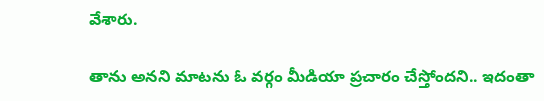వేశారు.

తాను అనని మాటను ఓ వర్గం మీడియా ప్రచారం చేస్తోందని.. ఇదంతా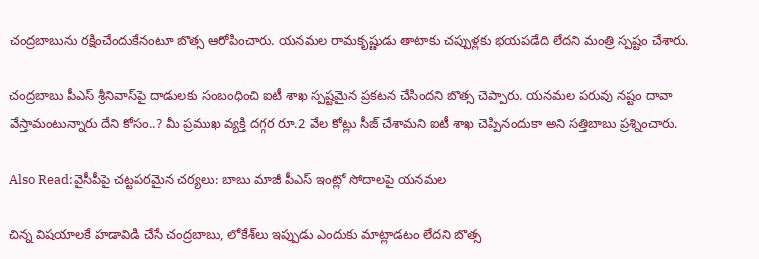చంద్రబాబును రక్షించేందుకేనంటూ బొత్స ఆరోపించారు. యనమల రామకృష్ణుడు తాటాకు చప్పుళ్లకు భయపడేది లేదని మంత్రి స్పష్టం చేశారు.

చంద్రబాబు పీఎస్ శ్రీనివాస్‌పై దాడులకు సంబంధించి ఐటీ శాఖ స్పష్టమైన ప్రకటన చేసిందని బొత్స చెప్పారు. యనమల పరువు నష్టం దావా వేస్తామంటున్నారు దేని కోసం..? మీ ప్రముఖ వ్యక్తి దగ్గర రూ.2 వేల కోట్లు సీజ్ చేశామని ఐటీ శాఖ చెప్పినందుకా అని సత్తిబాబు ప్రశ్నించారు.

Also Read:వైసీపీపై చట్టపరమైన చర్యలు: బాబు మాజీ పీఎస్ ఇంట్లో సోదాలపై యనమల

చిన్న విషయాలకే హడావిడి చేసే చంద్రబాబు, లోకేశ్‌లు ఇప్పుడు ఎందుకు మాట్లాడటం లేదని బొత్స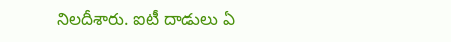నిలదీశారు. ఐటీ దాడులు ఏ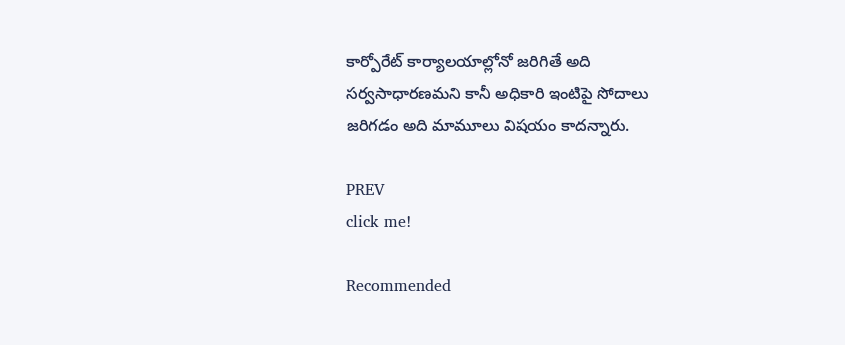కార్పోరేట్ కార్యాలయాల్లోనో జరిగితే అది సర్వసాధారణమని కానీ అధికారి ఇంటిపై సోదాలు జరిగడం అది మామూలు విషయం కాదన్నారు.

PREV
click me!

Recommended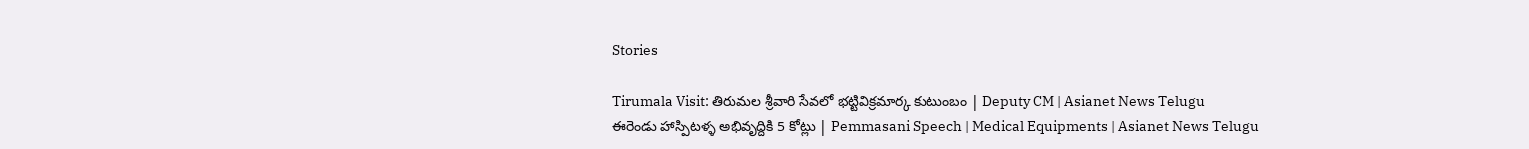Stories

Tirumala Visit: తిరుమల శ్రీవారి సేవలో భట్టివిక్రమార్క కుటుంబం | Deputy CM | Asianet News Telugu
ఈరెండు హాస్పిటళ్ళ అభివృద్దికి 5 కోట్లు | Pemmasani Speech | Medical Equipments | Asianet News Telugu